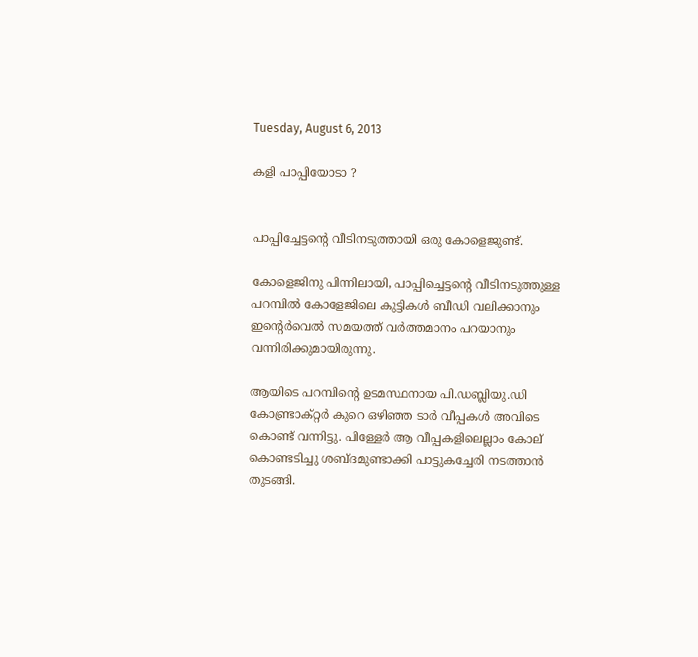Tuesday, August 6, 2013

കളി പാപ്പിയോടാ ?


പാപ്പിച്ചേട്ടന്‍റെ വീടിനടുത്തായി ഒരു കോളെജുണ്ട്.

കോളെജിനു പിന്നിലായി, പാപ്പിച്ചെട്ടന്‍റെ വീടിനടുത്തുള്ള പറമ്പില്‍ കോളേജിലെ കുട്ടികള്‍ ബീഡി വലിക്കാനും ഇന്‍റെര്‍വെല്‍ സമയത്ത് വര്‍ത്തമാനം പറയാനും വന്നിരിക്കുമായിരുന്നു.

ആയിടെ പറമ്പിന്‍റെ ഉടമസ്ഥനായ പി.ഡബ്ലിയു.ഡി കോണ്ട്രാക്റ്റര്‍ കുറെ ഒഴിഞ്ഞ ടാര്‍ വീപ്പകള്‍ അവിടെ കൊണ്ട് വന്നിട്ടു. പിള്ളേര്‍ ആ വീപ്പകളിലെല്ലാം കോല് കൊണ്ടടിച്ചു ശബ്ദമുണ്ടാക്കി പാട്ടുകച്ചേരി നടത്താന്‍ തുടങ്ങി.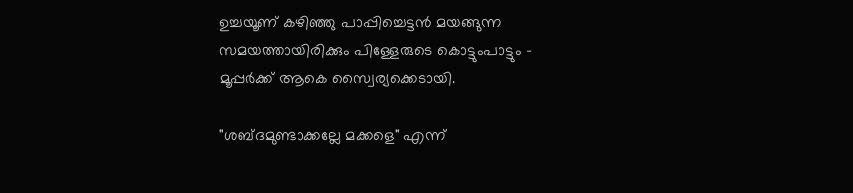ഉച്ചയൂണ് കഴിഞ്ഞു പാപ്പിച്ചെട്ടന്‍ മയങ്ങുന്ന സമയത്തായിരിക്കും പിള്ളേരുടെ കൊട്ടുംപാട്ടും - മൂപ്പര്‍ക്ക് ആകെ സ്വൈര്യക്കെടായി.

"ശബ്ദമുണ്ടാക്കല്ലേ മക്കളെ" എന്ന്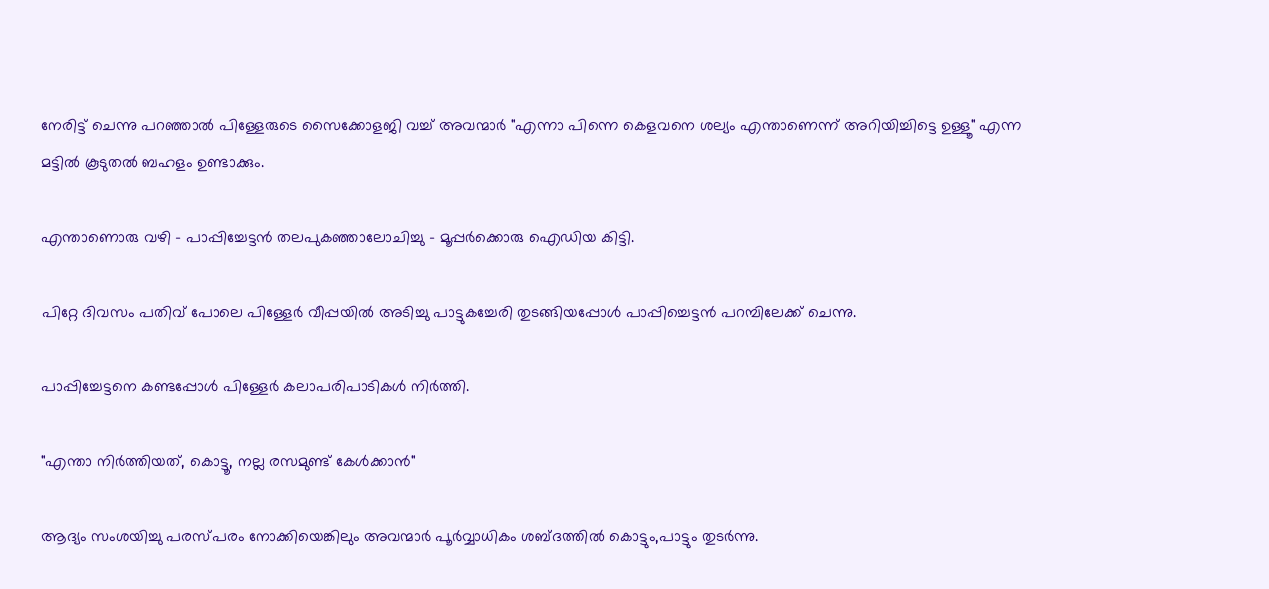നേരിട്ട് ചെന്നു പറഞ്ഞാല്‍ പിള്ളേരുടെ സൈക്കോളജി വച്ച് അവന്മാര്‍ "എന്നാ പിന്നെ കെളവനെ ശല്യം എന്താണെന്ന് അറിയിച്ചിട്ടെ ഉള്ളൂ" എന്ന മട്ടില്‍ കൂടുതല്‍ ബഹളം ഉണ്ടാക്കും.

എന്താണൊരു വഴി - പാപ്പിച്ചേട്ടന്‍ തലപുകഞ്ഞാലോചിച്ചു - മൂപ്പര്‍ക്കൊരു ഐഡിയ കിട്ടി.

പിറ്റേ ദിവസം പതിവ് പോലെ പിള്ളേര്‍ വീപ്പയില്‍ അടിച്ചു പാട്ടുകച്ചേരി തുടങ്ങിയപ്പോള്‍ പാപ്പിച്ചെട്ടന്‍ പറമ്പിലേക്ക് ചെന്നു.

പാപ്പിച്ചേട്ടനെ കണ്ടപ്പോള്‍ പിള്ളേര്‍ കലാപരിപാടികള്‍ നിര്‍ത്തി.

"എന്താ നിര്‍ത്തിയത്, കൊട്ടൂ, നല്ല രസമുണ്ട് കേള്‍ക്കാന്‍"

ആദ്യം സംശയിച്ചു പരസ്പരം നോക്കിയെങ്കിലും അവന്മാര്‍ പൂര്‍വ്വാധികം ശബ്ദത്തില്‍ കൊട്ടും,പാട്ടും തുടര്‍ന്നു.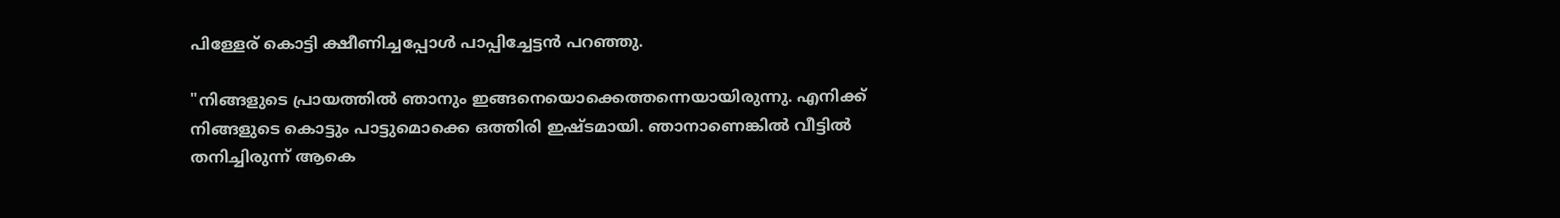പിള്ളേര് കൊട്ടി ക്ഷീണിച്ചപ്പോള്‍ പാപ്പിച്ചേട്ടന്‍ പറഞ്ഞു.

"നിങ്ങളുടെ പ്രായത്തില്‍ ഞാനും ഇങ്ങനെയൊക്കെത്തന്നെയായിരുന്നു. എനിക്ക് നിങ്ങളുടെ കൊട്ടും പാട്ടുമൊക്കെ ഒത്തിരി ഇഷ്ടമായി. ഞാനാണെങ്കില്‍ വീട്ടില്‍ തനിച്ചിരുന്ന് ആകെ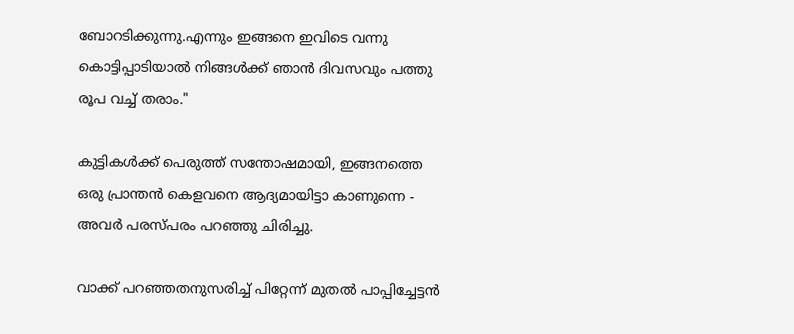ബോറടിക്കുന്നു.എന്നും ഇങ്ങനെ ഇവിടെ വന്നു കൊട്ടിപ്പാടിയാല്‍ നിങ്ങള്‍ക്ക് ഞാന്‍ ദിവസവും പത്തു രൂപ വച്ച് തരാം."

കുട്ടികള്‍ക്ക് പെരുത്ത്‌ സന്തോഷമായി, ഇങ്ങനത്തെ ഒരു പ്രാന്തന്‍ കെളവനെ ആദ്യമായിട്ടാ കാണുന്നെ - അവര്‍ പരസ്പരം പറഞ്ഞു ചിരിച്ചു.

വാക്ക് പറഞ്ഞതനുസരിച്ച് പിറ്റേന്ന് മുതല്‍ പാപ്പിച്ചേട്ടന്‍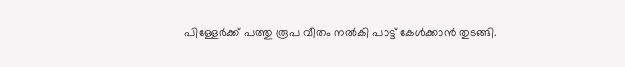പിള്ളേര്‍ക്ക് പത്തു രൂപ വീതം നല്‍കി പാട്ട് കേള്‍ക്കാന്‍ തുടങ്ങി.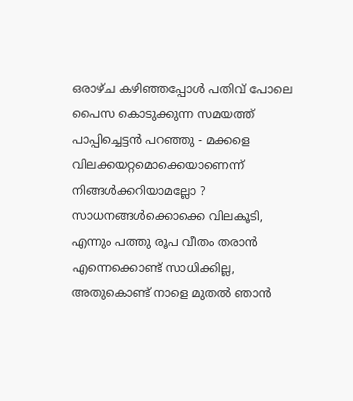ഒരാഴ്ച കഴിഞ്ഞപ്പോള്‍ പതിവ് പോലെ പൈസ കൊടുക്കുന്ന സമയത്ത് പാപ്പിച്ചെട്ടന്‍ പറഞ്ഞു - മക്കളെ വിലക്കയറ്റമൊക്കെയാണെന്ന് നിങ്ങള്‍ക്കറിയാമല്ലോ ? സാധനങ്ങള്‍ക്കൊക്കെ വിലകൂടി, എന്നും പത്തു രൂപ വീതം തരാന്‍ എന്നെക്കൊണ്ട് സാധിക്കില്ല, അതുകൊണ്ട് നാളെ മുതല്‍ ഞാന്‍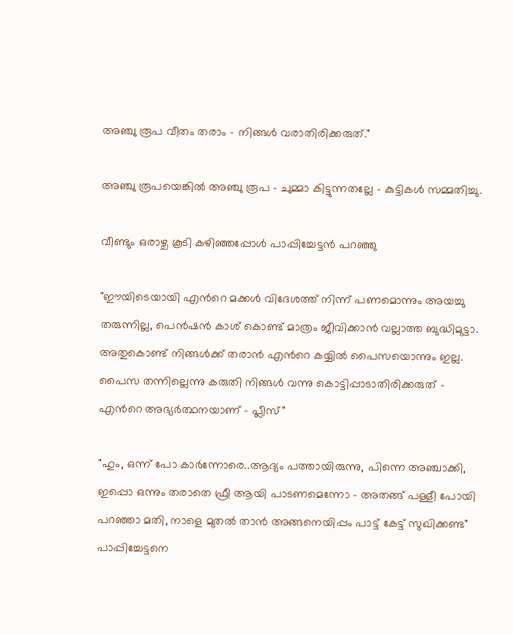അഞ്ചു രൂപ വീതം തരാം - നിങ്ങള്‍ വരാതിരിക്കരുത്."

അഞ്ചു രൂപയെങ്കില്‍ അഞ്ചു രൂപ - ചുമ്മാ കിട്ടുന്നതല്ലേ - കുട്ടികള്‍ സമ്മതിച്ചു.

വീണ്ടും ഒരാഴ്ച കൂടി കഴിഞ്ഞപ്പോള്‍ പാപ്പിച്ചേട്ടന്‍ പറഞ്ഞു

"ഈയിടെയായി എന്‍റെ മക്കള്‍ വിദേശത്ത് നിന്ന് പണമൊന്നും അയച്ചു തരുന്നില്ല, പെന്‍ഷന്‍ കാശ് കൊണ്ട് മാത്രം ജീവിക്കാന്‍ വല്ലാത്ത ബുദ്ധിമുട്ടാ. അതുകൊണ്ട് നിങ്ങള്‍ക്ക് തരാന്‍ എന്‍റെ കയ്യില്‍ പൈസയൊന്നും ഇല്ല. പൈസ തന്നില്ലെന്നു കരുതി നിങ്ങള്‍ വന്നു കൊട്ടിപ്പാടാതിരിക്കരുത് - എന്‍റെ അഭ്യര്‍ത്ഥനയാണ് - പ്ലീസ്"

"ഹും, ഒന്ന് പോ കാര്‍ന്നോരെ..ആദ്യം പത്തായിരുന്നു, പിന്നെ അഞ്ചാക്കി, ഇപ്പൊ ഒന്നും തരാതെ ഫ്രീ ആയി പാടണമെന്നോ - അതങ്ങ് പള്ളീ പോയി പറഞ്ഞാ മതി, നാളെ മുതല്‍ താന്‍ അങ്ങനെയിപ്പം പാട്ട് കേട്ട് സുഖിക്കണ്ട" പാപ്പിച്ചേട്ടനെ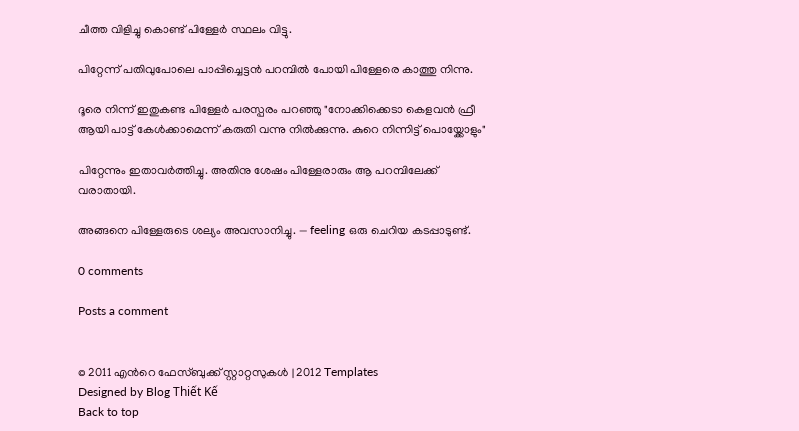ചീത്ത വിളിച്ചു കൊണ്ട് പിള്ളേര്‍ സ്ഥലം വിട്ടു.

പിറ്റേന്ന് പതിവുപോലെ പാപ്പിച്ചെട്ടന്‍ പറമ്പില്‍ പോയി പിള്ളേരെ കാത്തു നിന്നു.

ദൂരെ നിന്ന് ഇതുകണ്ട പിള്ളേര്‍ പരസ്പരം പറഞ്ഞു "നോക്കിക്കെടാ കെളവന്‍ ഫ്രീ ആയി പാട്ട് കേള്‍ക്കാമെന്ന് കരുതി വന്നു നില്‍ക്കുന്നു. കുറെ നിന്നിട്ട് പൊയ്ക്കോളും"

പിറ്റേന്നും ഇതാവര്‍ത്തിച്ചു. അതിനു ശേഷം പിള്ളേരാരും ആ പറമ്പിലേക്ക് വരാതായി.

അങ്ങനെ പിള്ളേരുടെ ശല്യം അവസാനിച്ചു. — feeling ഒരു ചെറിയ കടപ്പാടുണ്ട്.

0 comments

Posts a comment


© 2011 എന്‍റെ ഫേസ്ബുക്ക് സ്റ്റാറ്റസുകള്‍ | 2012 Templates
Designed by Blog Thiết Kế
Back to top